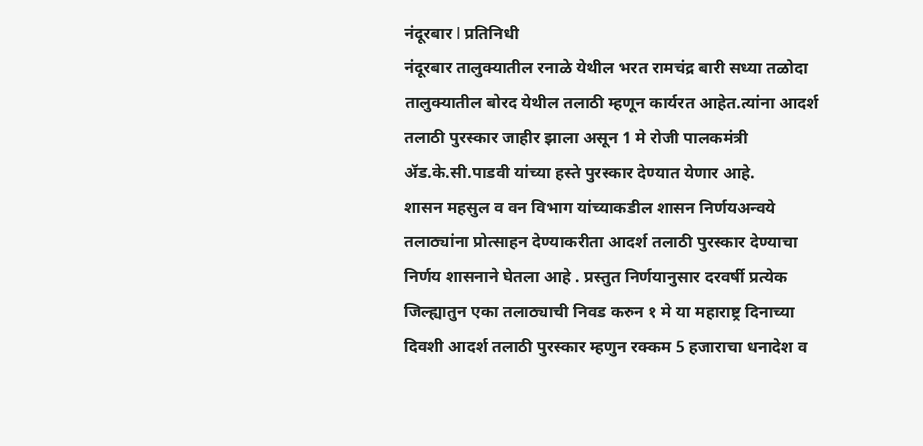नंदूरबार l प्रतिनिधी
नंदूरबार तालुक्यातील रनाळे येथील भरत रामचंद्र बारी सध्या तळोदा तालुक्यातील बोरद येथील तलाठी म्हणून कार्यरत आहेत.त्यांना आदर्श तलाठी पुरस्कार जाहीर झाला असून 1 मे रोजी पालकमंत्री ॲड.के.सी.पाडवी यांच्या हस्ते पुरस्कार देण्यात येणार आहे.
शासन महसुल व वन विभाग यांच्याकडील शासन निर्णयअन्वये तलाठ्यांना प्रोत्साहन देण्याकरीता आदर्श तलाठी पुरस्कार देण्याचा निर्णय शासनाने घेतला आहे . प्रस्तुत निर्णयानुसार दरवर्षी प्रत्येक जिल्ह्यातुन एका तलाठ्याची निवड करुन १ मे या महाराष्ट्र दिनाच्या दिवशी आदर्श तलाठी पुरस्कार म्हणुन रक्कम 5 हजाराचा धनादेश व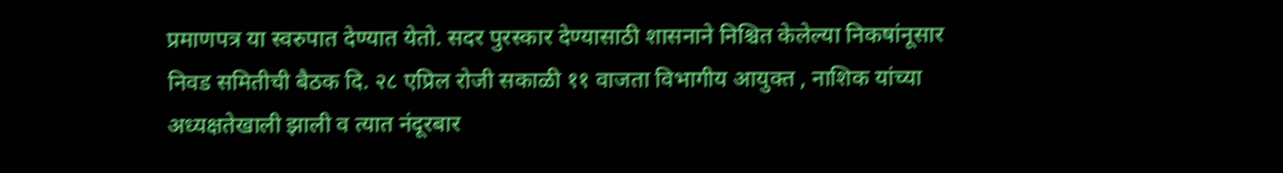प्रमाणपत्र या स्वरुपात देण्यात येतो. सदर पुरस्कार देण्यासाठी शासनाने निश्चित केलेल्या निकषांनूसार निवड समितीची बैठक दि. २८ एप्रिल रोजी सकाळी ११ वाजता विभागीय आयुक्त , नाशिक यांच्या अध्यक्षतेखाली झाली व त्यात नंदूरबार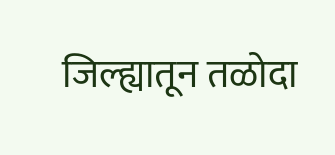जिल्ह्यातून तळोदा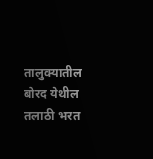तालुक्यातील बोरद येथील तलाठी भरत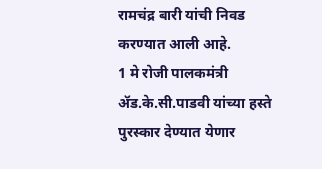रामचंद्र बारी यांची निवड करण्यात आली आहे.
1 मे रोजी पालकमंत्री ॲड.के.सी.पाडवी यांच्या हस्ते पुरस्कार देण्यात येणार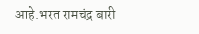आहे.भरत रामचंद्र बारी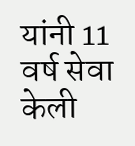यांनी 11 वर्ष सेवा केली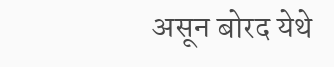असून बोरद येथे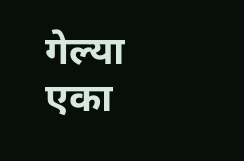गेल्या एका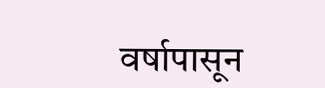वर्षापासून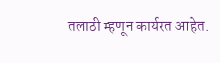तलाठी म्हणून कार्यरत आहेत.